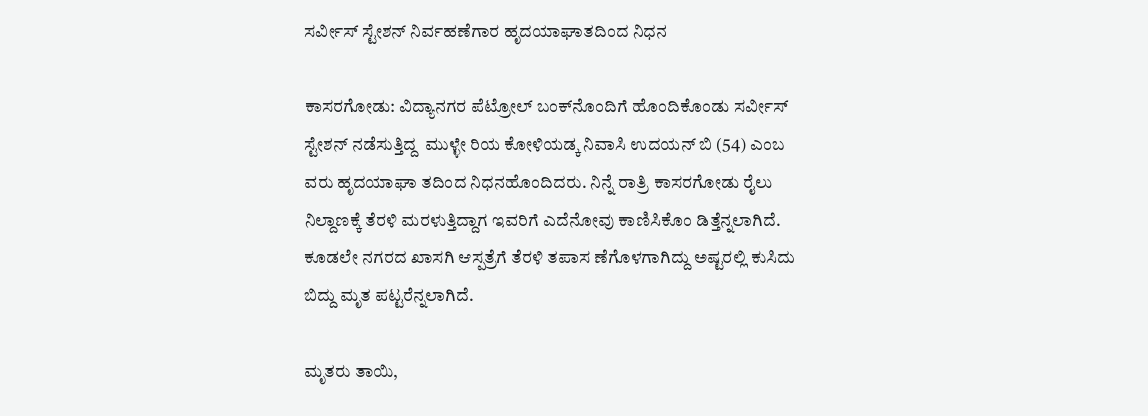ಸರ್ವೀಸ್ ಸ್ಟೇಶನ್ ನಿರ್ವಹಣೆಗಾರ ಹೃದಯಾಘಾತದಿಂದ ನಿಧನ

ಕಾಸರಗೋಡು: ವಿದ್ಯಾನಗರ ಪೆಟ್ರೋಲ್ ಬಂಕ್‌ನೊಂದಿಗೆ ಹೊಂದಿಕೊಂಡು ಸರ್ವೀಸ್ ಸ್ಟೇಶನ್ ನಡೆಸುತ್ತಿದ್ದ  ಮುಳ್ಳೇ ರಿಯ ಕೋಳಿಯಡ್ಕ ನಿವಾಸಿ ಉದಯನ್ ಬಿ (54) ಎಂಬ ವರು ಹೃದಯಾಘಾ ತದಿಂದ ನಿಧನಹೊಂದಿದರು. ನಿನ್ನೆ ರಾತ್ರಿ ಕಾಸರಗೋಡು ರೈಲು ನಿಲ್ದಾಣಕ್ಕೆ ತೆರಳಿ ಮರಳುತ್ತಿದ್ದಾಗ ಇವರಿಗೆ ಎದೆನೋವು ಕಾಣಿಸಿಕೊಂ ಡಿತ್ತೆನ್ನಲಾಗಿದೆ. ಕೂಡಲೇ ನಗರದ ಖಾಸಗಿ ಆಸ್ಪತ್ರೆಗೆ ತೆರಳಿ ತಪಾಸ ಣೆಗೊಳಗಾಗಿದ್ದು ಅಷ್ಟರಲ್ಲಿ ಕುಸಿದು ಬಿದ್ದು ಮೃತ ಪಟ್ಟರೆನ್ನಲಾಗಿದೆ.

ಮೃತರು ತಾಯಿ,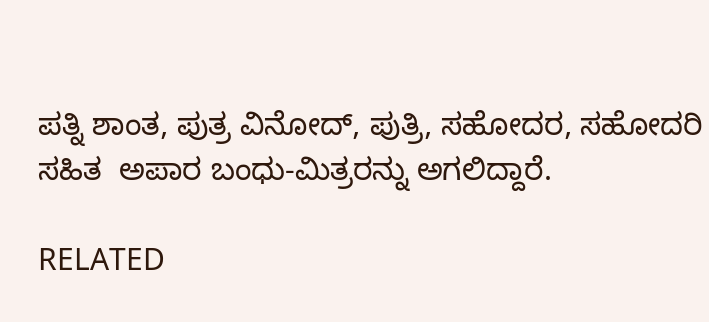ಪತ್ನಿ ಶಾಂತ, ಪುತ್ರ ವಿನೋದ್, ಪುತ್ರಿ, ಸಹೋದರ, ಸಹೋದರಿ ಸಹಿತ  ಅಪಾರ ಬಂಧು-ಮಿತ್ರರನ್ನು ಅಗಲಿದ್ದಾರೆ.

RELATED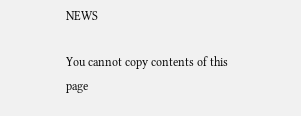NEWS

You cannot copy contents of this page